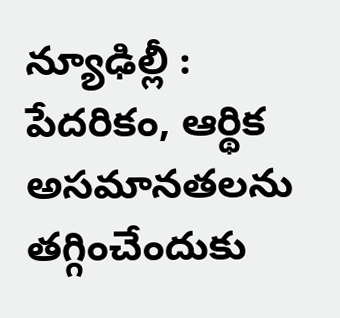న్యూఢిల్లీ : పేదరికం, ఆర్థిక అసమానతలను తగ్గించేందుకు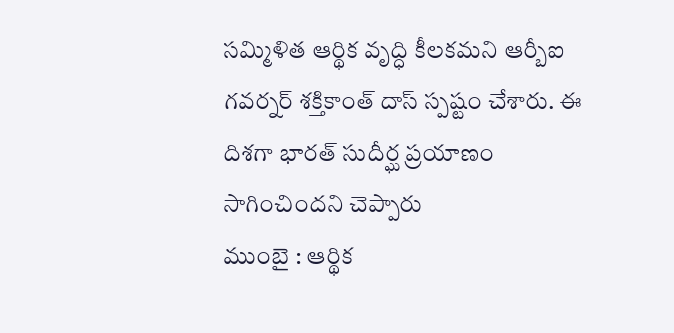సమ్మిళిత ఆర్థిక వృద్ధి కీలకమని ఆర్బీఐ గవర్నర్ శక్తికాంత్ దాస్ స్పష్టం చేశారు. ఈ దిశగా భారత్ సుదీర్ఘ ప్రయాణం సాగించిందని చెప్పారు
ముంబై : ఆర్థిక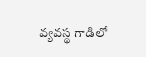వ్యవస్థ గాడిలో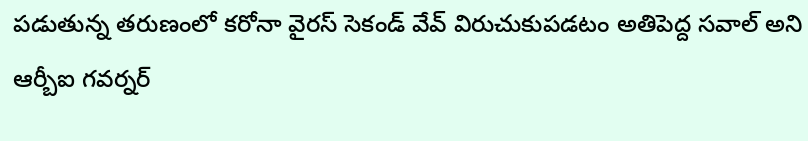పడుతున్న తరుణంలో కరోనా వైరస్ సెకండ్ వేవ్ విరుచుకుపడటం అతిపెద్ద సవాల్ అని ఆర్బీఐ గవర్నర్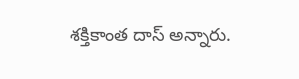శక్తికాంత దాస్ అన్నారు.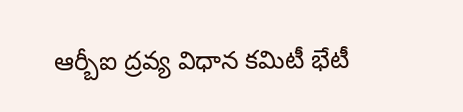ఆర్బీఐ ద్రవ్య విధాన కమిటీ భేటీ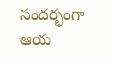సందర్భంగా ఆయ